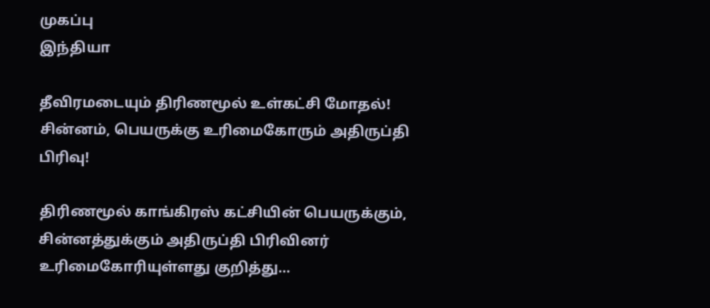முகப்பு
இந்தியா

தீவிரமடையும் திரிணமூல் உள்கட்சி மோதல்! சின்னம், பெயருக்கு உரிமைகோரும் அதிருப்தி பிரிவு!

திரிணமூல் காங்கிரஸ் கட்சியின் பெயருக்கும், சின்னத்துக்கும் அதிருப்தி பிரிவினர் உரிமைகோரியுள்ளது குறித்து...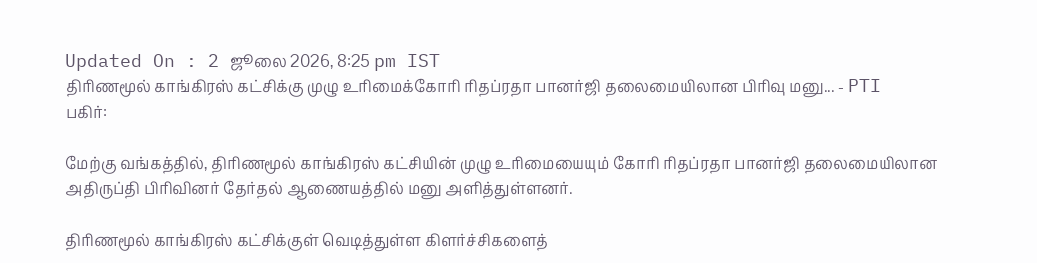Updated On : 2 ஜூலை 2026, 8:25 pm IST
திரிணமூல் காங்கிரஸ் கட்சிக்கு முழு உரிமைக்கோரி ரிதப்ரதா பானர்ஜி தலைமையிலான பிரிவு மனு... - PTI
பகிர்:

மேற்கு வங்கத்தில், திரிணமூல் காங்கிரஸ் கட்சியின் முழு உரிமையையும் கோரி ரிதப்ரதா பானர்ஜி தலைமையிலான அதிருப்தி பிரிவினர் தேர்தல் ஆணையத்தில் மனு அளித்துள்ளனர்.

திரிணமூல் காங்கிரஸ் கட்சிக்குள் வெடித்துள்ள கிளர்ச்சிகளைத்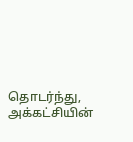தொடர்ந்து, அக்கட்சியின்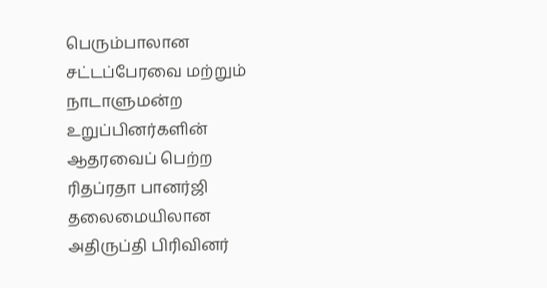பெரும்பாலான சட்டப்பேரவை மற்றும் நாடாளுமன்ற உறுப்பினர்களின் ஆதரவைப் பெற்ற ரிதப்ரதா பானர்ஜி தலைமையிலான அதிருப்தி பிரிவினர்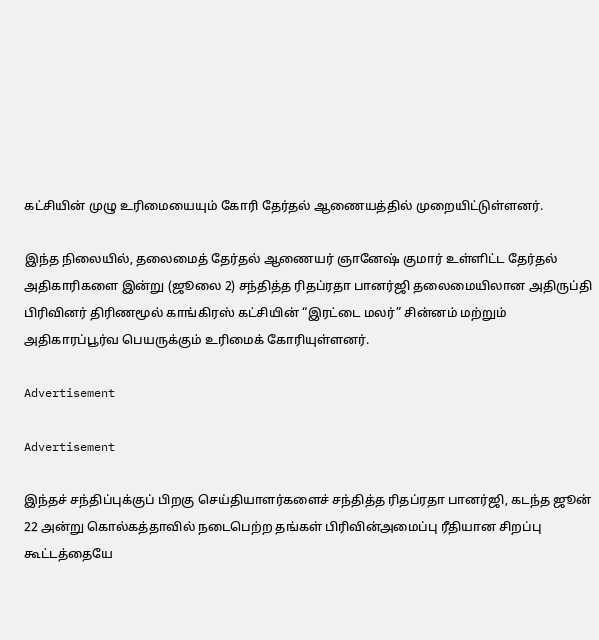கட்சியின் முழு உரிமையையும் கோரி தேர்தல் ஆணையத்தில் முறையிட்டுள்ளனர்.

இந்த நிலையில், தலைமைத் தேர்தல் ஆணையர் ஞானேஷ் குமார் உள்ளிட்ட தேர்தல் அதிகாரிகளை இன்று (ஜூலை 2) சந்தித்த ரிதப்ரதா பானர்ஜி தலைமையிலான அதிருப்தி பிரிவினர் திரிணமூல் காங்கிரஸ் கட்சியின் “இரட்டை மலர்” சின்னம் மற்றும் அதிகாரப்பூர்வ பெயருக்கும் உரிமைக் கோரியுள்ளனர்.

Advertisement

Advertisement

இந்தச் சந்திப்புக்குப் பிறகு செய்தியாளர்களைச் சந்தித்த ரிதப்ரதா பானர்ஜி, கடந்த ஜூன் 22 அன்று கொல்கத்தாவில் நடைபெற்ற தங்கள் பிரிவின்அமைப்பு ரீதியான சிறப்பு கூட்டத்தையே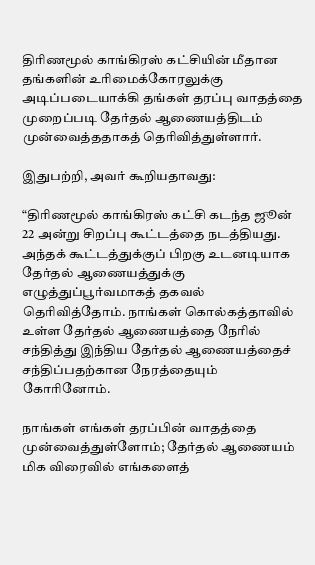திரிணமூல் காங்கிரஸ் கட்சியின் மீதான தங்களின் உரிமைக்கோரலுக்கு அடிப்படையாக்கி தங்கள் தரப்பு வாதத்தை முறைப்படி தேர்தல் ஆணையத்திடம் முன்வைத்ததாகத் தெரிவித்துள்ளார்.

இதுபற்றி, அவர் கூறியதாவது:

“திரிணமூல் காங்கிரஸ் கட்சி கடந்த ஜூன் 22 அன்று சிறப்பு கூட்டத்தை நடத்தியது. அந்தக் கூட்டத்துக்குப் பிறகு உடனடியாக தேர்தல் ஆணையத்துக்கு எழுத்துப்பூர்வமாகத் தகவல் தெரிவித்தோம். நாங்கள் கொல்கத்தாவில் உள்ள தேர்தல் ஆணையத்தை நேரில் சந்தித்து இந்திய தேர்தல் ஆணையத்தைச் சந்திப்பதற்கான நேரத்தையும் கோரினோம்.

நாங்கள் எங்கள் தரப்பின் வாதத்தை முன்வைத்துள்ளோம்; தேர்தல் ஆணையம் மிக விரைவில் எங்களைத்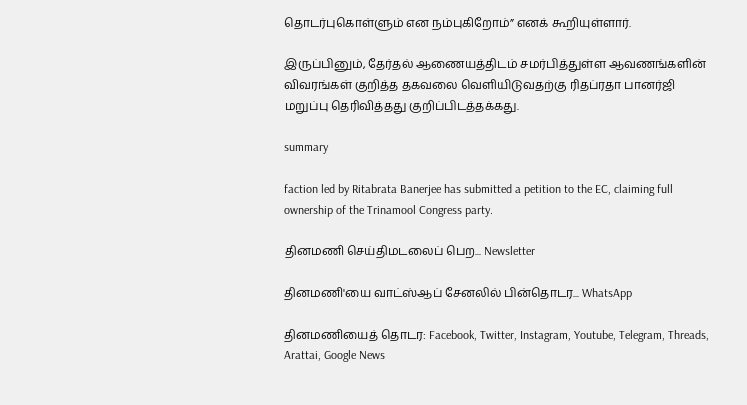தொடர்புகொள்ளும் என நம்புகிறோம்” எனக் கூறியுள்ளார்.

இருப்பினும், தேர்தல் ஆணையத்திடம் சமர்பித்துள்ள ஆவணங்களின் விவரங்கள் குறித்த தகவலை வெளியிடுவதற்கு ரிதப்ரதா பானர்ஜி மறுப்பு தெரிவித்தது குறிப்பிடத்தக்கது.

summary

faction led by Ritabrata Banerjee has submitted a petition to the EC, claiming full ownership of the Trinamool Congress party.

தினமணி செய்திமடலைப் பெற... Newsletter

தினமணி'யை வாட்ஸ்ஆப் சேனலில் பின்தொடர... WhatsApp

தினமணியைத் தொடர: Facebook, Twitter, Instagram, Youtube, Telegram, Threads, Arattai, Google News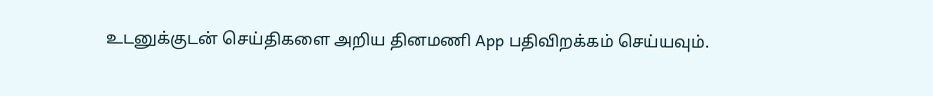உடனுக்குடன் செய்திகளை அறிய தினமணி App பதிவிறக்கம் செய்யவும்.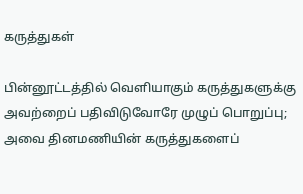கருத்துகள்

பின்னூட்டத்தில் வெளியாகும் கருத்துகளுக்கு அவற்றைப் பதிவிடுவோரே முழுப் பொறுப்பு; அவை தினமணியின் கருத்துகளைப்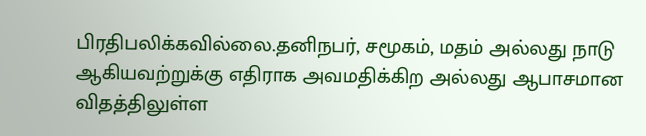பிரதிபலிக்கவில்லை.தனிநபர், சமூகம், மதம் அல்லது நாடு ஆகியவற்றுக்கு எதிராக அவமதிக்கிற அல்லது ஆபாசமான விதத்திலுள்ள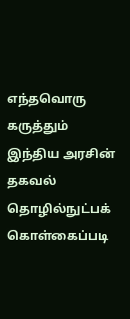எந்தவொரு கருத்தும் இந்திய அரசின் தகவல் தொழில்நுட்பக் கொள்கைப்படி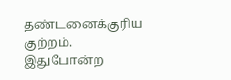தண்டனைக்குரிய குற்றம். இதுபோன்ற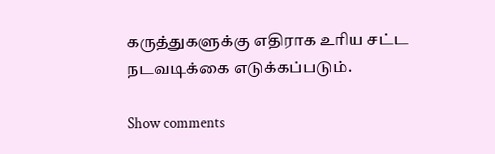கருத்துகளுக்கு எதிராக உரிய சட்ட நடவடிக்கை எடுக்கப்படும்.

Show comments